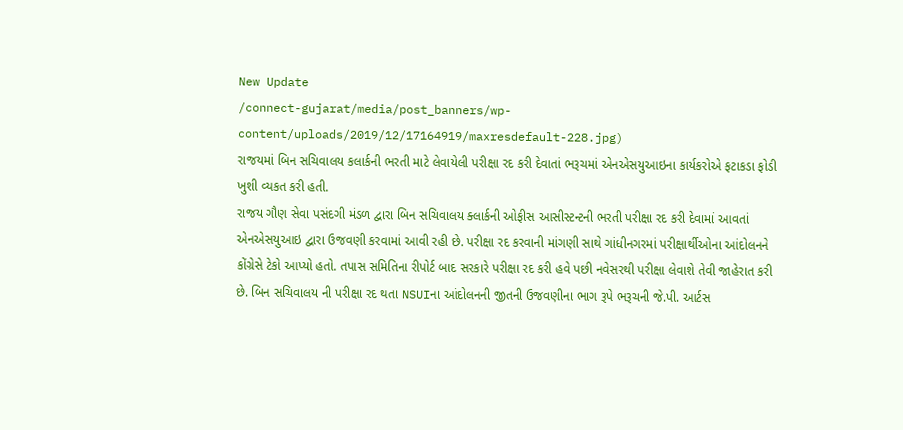New Update
/connect-gujarat/media/post_banners/wp-content/uploads/2019/12/17164919/maxresdefault-228.jpg)
રાજયમાં બિન સચિવાલય કલાર્કની ભરતી માટે લેવાયેલી પરીક્ષા રદ કરી દેવાતાં ભરૂચમાં એનએસયુઆઇના કાર્યકરોએ ફટાકડા ફોડી ખુશી વ્યકત કરી હતી.
રાજય ગૌણ સેવા પસંદગી મંડળ દ્વારા બિન સચિવાલય ક્લાર્કની ઓફીસ આસીસ્ટન્ટની ભરતી પરીક્ષા રદ કરી દેવામાં આવતાં એનએસયુઆઇ દ્વારા ઉજવણી કરવામાં આવી રહી છે. પરીક્ષા રદ કરવાની માંગણી સાથે ગાંધીનગરમાં પરીક્ષાર્થીઓના આંદોલનને કોંગ્રેસે ટેકો આપ્યો હતો. તપાસ સમિતિના રીપોર્ટ બાદ સરકારે પરીક્ષા રદ કરી હવે પછી નવેસરથી પરીક્ષા લેવાશે તેવી જાહેરાત કરી છે. બિન સચિવાલય ની પરીક્ષા રદ થતા NSUIના આંદોલનની જીતની ઉજવણીના ભાગ રૂપે ભરૂચની જે.પી. આર્ટસ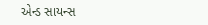એન્ડ સાયન્સ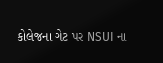કોલેજના ગેટ પર NSUI ના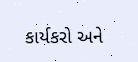કાર્યકરો અને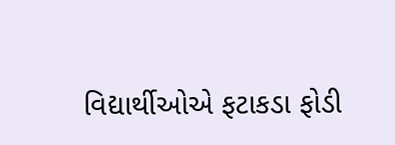વિદ્યાર્થીઓએ ફટાકડા ફોડી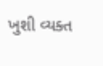ખુશી વ્યક્ત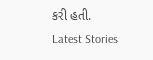કરી હતી.
Latest Stories